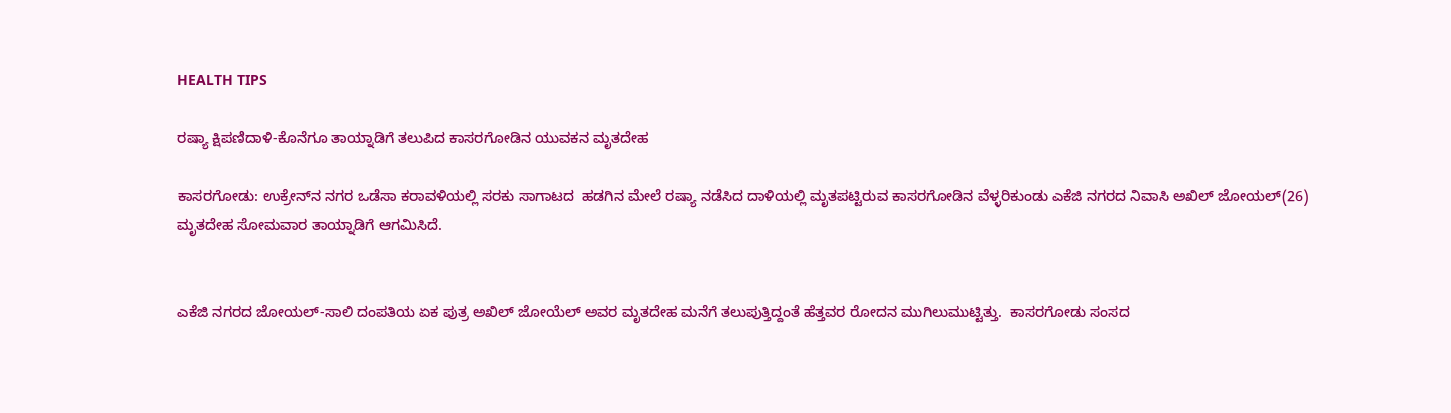HEALTH TIPS

ರಷ್ಯಾ ಕ್ಷಿಪಣಿದಾಳಿ-ಕೊನೆಗೂ ತಾಯ್ನಾಡಿಗೆ ತಲುಪಿದ ಕಾಸರಗೋಡಿನ ಯುವಕನ ಮೃತದೇಹ

ಕಾಸರಗೋಡು: ಉಕ್ರೇನ್‍ನ ನಗರ ಒಡೆಸಾ ಕರಾವಳಿಯಲ್ಲಿ ಸರಕು ಸಾಗಾಟದ  ಹಡಗಿನ ಮೇಲೆ ರಷ್ಯಾ ನಡೆಸಿದ ದಾಳಿಯಲ್ಲಿ ಮೃತಪಟ್ಟಿರುವ ಕಾಸರಗೋಡಿನ ವೆಳ್ಳರಿಕುಂಡು ಎಕೆಜಿ ನಗರದ ನಿವಾಸಿ ಅಖಿಲ್ ಜೋಯಲ್(26) ಮೃತದೇಹ ಸೋಮವಾರ ತಾಯ್ನಾಡಿಗೆ ಆಗಮಿಸಿದೆ.


ಎಕೆಜಿ ನಗರದ ಜೋಯಲ್-ಸಾಲಿ ದಂಪತಿಯ ಏಕ ಪುತ್ರ ಅಖಿಲ್ ಜೋಯೆಲ್ ಅವರ ಮೃತದೇಹ ಮನೆಗೆ ತಲುಪುತ್ತಿದ್ದಂತೆ ಹೆತ್ತವರ ರೋದನ ಮುಗಿಲುಮುಟ್ಟಿತ್ತು.  ಕಾಸರಗೋಡು ಸಂಸದ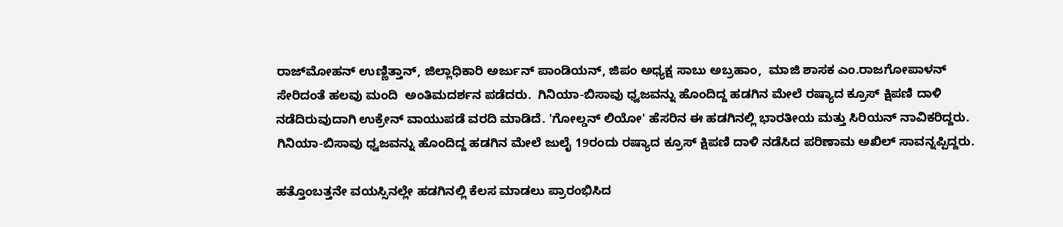ರಾಜ್‍ಮೋಹನ್ ಉಣ್ಣಿತ್ತಾನ್, ಜಿಲ್ಲಾಧಿಕಾರಿ ಅರ್ಜುನ್ ಪಾಂಡಿಯನ್, ಜಿಪಂ ಅಧ್ಯಕ್ಷ ಸಾಬು ಅಬ್ರಹಾಂ,  ಮಾಜಿ ಶಾಸಕ ಎಂ.ರಾಜಗೋಪಾಳನ್  ಸೇರಿದಂತೆ ಹಲವು ಮಂದಿ  ಅಂತಿಮದರ್ಶನ ಪಡೆದರು.  ಗಿನಿಯಾ-ಬಿಸಾವು ಧ್ವಜವನ್ನು ಹೊಂದಿದ್ದ ಹಡಗಿನ ಮೇಲೆ ರಷ್ಯಾದ ಕ್ರೂಸ್ ಕ್ಷಿಪಣಿ ದಾಳಿ ನಡೆದಿರುವುದಾಗಿ ಉಕ್ರೇನ್ ವಾಯುಪಡೆ ವರದಿ ಮಾಡಿದೆ. 'ಗೋಲ್ಡನ್ ಲಿಯೋ' ಹೆಸರಿನ ಈ ಹಡಗಿನಲ್ಲಿ ಭಾರತೀಯ ಮತ್ತು ಸಿರಿಯನ್ ನಾವಿಕರಿದ್ದರು. ಗಿನಿಯಾ-ಬಿಸಾವು ಧ್ವಜವನ್ನು ಹೊಂದಿದ್ದ ಹಡಗಿನ ಮೇಲೆ ಜುಲೈ 19ರಂದು ರಷ್ಯಾದ ಕ್ರೂಸ್ ಕ್ಷಿಪಣಿ ದಾಳಿ ನಡೆಸಿದ ಪರಿಣಾಮ ಅಖಿಲ್ ಸಾವನ್ನಪ್ಪಿದ್ದರು.

ಹತ್ತೊಂಬತ್ತನೇ ವಯಸ್ಸಿನಲ್ಲೇ ಹಡಗಿನಲ್ಲಿ ಕೆಲಸ ಮಾಡಲು ಪ್ರಾರಂಭಿಸಿದ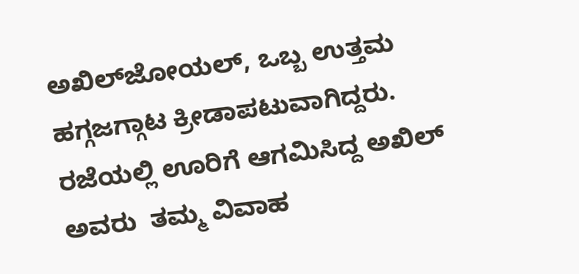ಅಖಿಲ್‍ಜೋಯಲ್, ಒಬ್ಬ ಉತ್ತಮ ಹಗ್ಗಜಗ್ಗಾಟ ಕ್ರೀಡಾಪಟುವಾಗಿದ್ದರು. ರಜೆಯಲ್ಲಿ ಊರಿಗೆ ಆಗಮಿಸಿದ್ದ ಅಖಿಲ್ ಅವರು  ತಮ್ಮ ವಿವಾಹ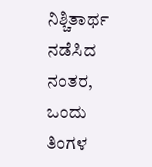ನಿಶ್ಚಿತಾರ್ಥ ನಡೆಸಿದ ನಂತರ, ಒಂದು ತಿಂಗಳ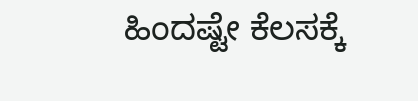ಹಿಂದಷ್ಟೇ ಕೆಲಸಕ್ಕೆ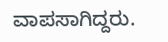ವಾಪಸಾಗಿದ್ದರು.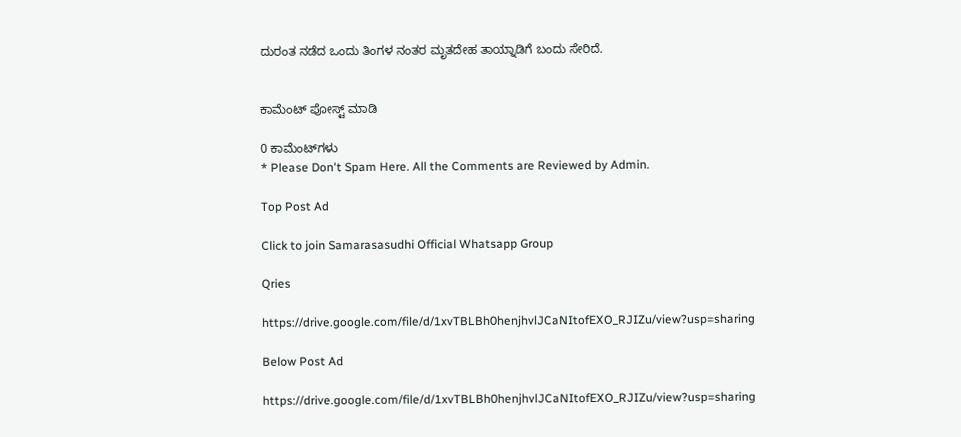ದುರಂತ ನಡೆದ ಒಂದು ತಿಂಗಳ ನಂತರ ಮೃತದೇಹ ತಾಯ್ನಾಡಿಗೆ ಬಂದು ಸೇರಿದೆ.


ಕಾಮೆಂಟ್‌‌ ಪೋಸ್ಟ್‌ ಮಾಡಿ

0 ಕಾಮೆಂಟ್‌ಗಳು
* Please Don't Spam Here. All the Comments are Reviewed by Admin.

Top Post Ad

Click to join Samarasasudhi Official Whatsapp Group

Qries

https://drive.google.com/file/d/1xvTBLBh0henjhvlJCaNItofEXO_RJIZu/view?usp=sharing

Below Post Ad

https://drive.google.com/file/d/1xvTBLBh0henjhvlJCaNItofEXO_RJIZu/view?usp=sharing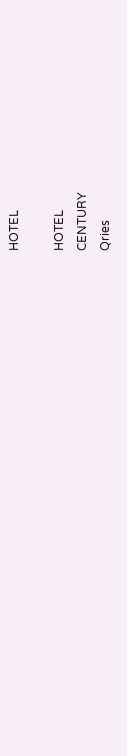HOTEL

HOTEL
CENTURY
Qries